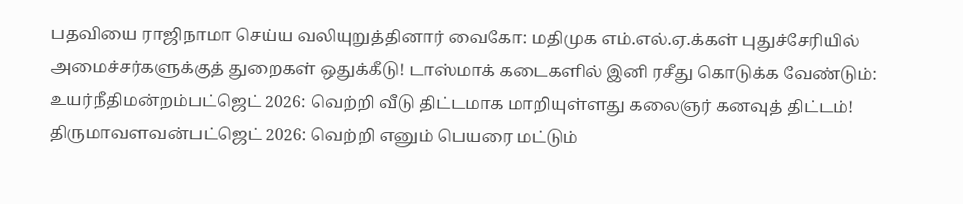பதவியை ராஜிநாமா செய்ய வலியுறுத்தினார் வைகோ: மதிமுக எம்.எல்.ஏ.க்கள் புதுச்சேரியில் அமைச்சர்களுக்குத் துறைகள் ஒதுக்கீடு! டாஸ்மாக் கடைகளில் இனி ரசீது கொடுக்க வேண்டும்: உயர்நீதிமன்றம்பட்ஜெட் 2026: வெற்றி வீடு திட்டமாக மாறியுள்ளது கலைஞர் கனவுத் திட்டம்! திருமாவளவன்பட்ஜெட் 2026: வெற்றி எனும் பெயரை மட்டும்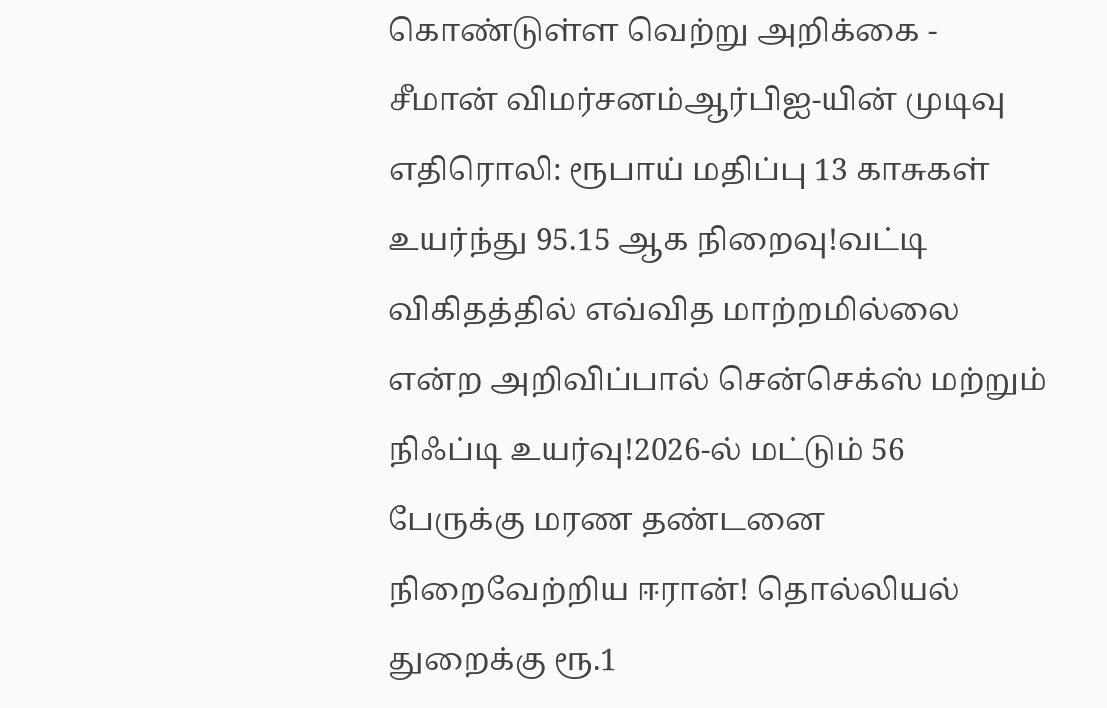கொண்டுள்ள வெற்று அறிக்கை - சீமான் விமர்சனம்ஆர்பிஐ-யின் முடிவு எதிரொலி: ரூபாய் மதிப்பு 13 காசுகள் உயர்ந்து 95.15 ஆக நிறைவு!வட்டி விகிதத்தில் எவ்வித மாற்றமில்லை என்ற அறிவிப்பால் சென்செக்ஸ் மற்றும் நிஃப்டி உயர்வு!2026-ல் மட்டும் 56 பேருக்கு மரண தண்டனை நிறைவேற்றிய ஈரான்! தொல்லியல் துறைக்கு ரூ.1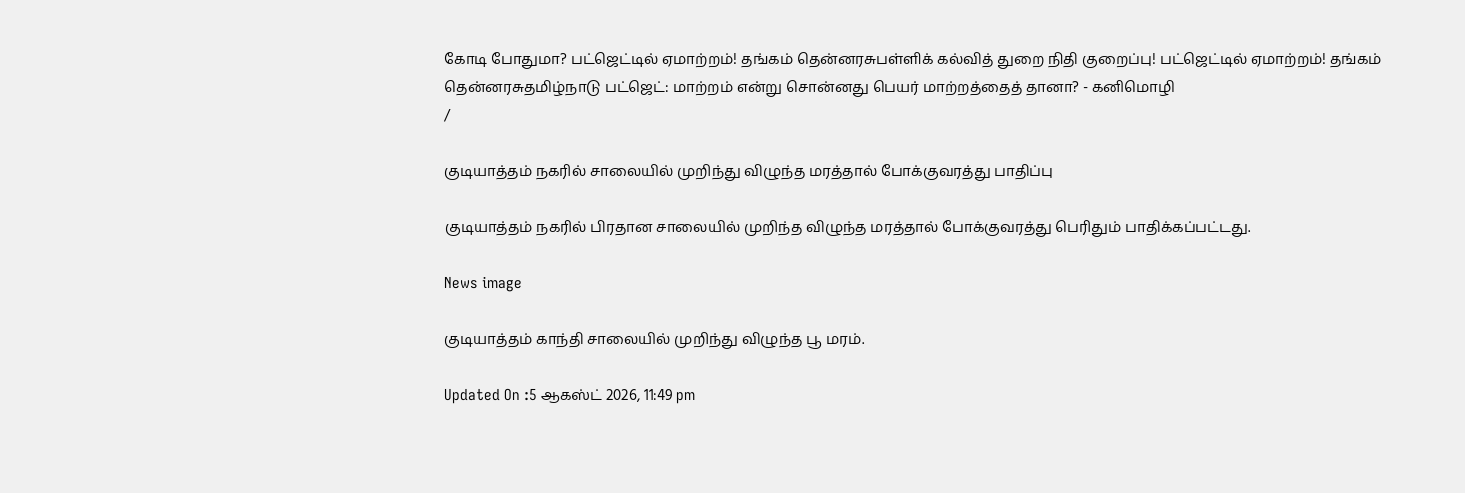கோடி போதுமா? பட்ஜெட்டில் ஏமாற்றம்! தங்கம் தென்னரசுபள்ளிக் கல்வித் துறை நிதி குறைப்பு! பட்ஜெட்டில் ஏமாற்றம்! தங்கம் தென்னரசுதமிழ்நாடு பட்ஜெட்: மாற்றம் என்று சொன்னது பெயர் மாற்றத்தைத் தானா? - கனிமொழி
/

குடியாத்தம் நகரில் சாலையில் முறிந்து விழுந்த மரத்தால் போக்குவரத்து பாதிப்பு

குடியாத்தம் நகரில் பிரதான சாலையில் முறிந்த விழுந்த மரத்தால் போக்குவரத்து பெரிதும் பாதிக்கப்பட்டது.

News image

குடியாத்தம் காந்தி சாலையில் முறிந்து விழுந்த பூ மரம்.

Updated On :5 ஆகஸ்ட் 2026, 11:49 pm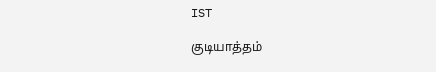IST

குடியாத்தம்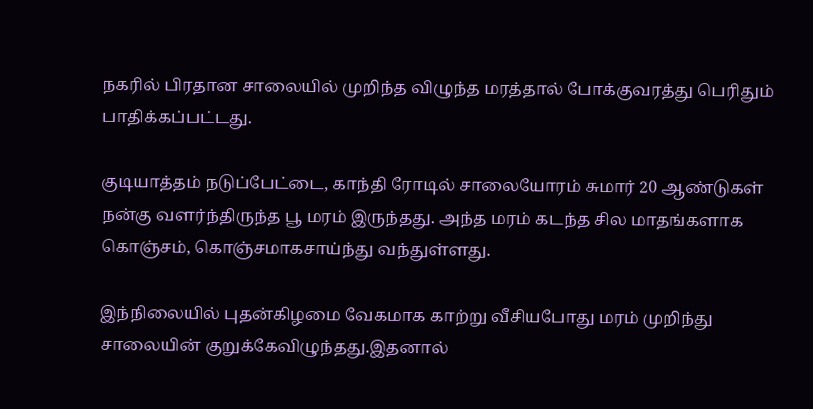நகரில் பிரதான சாலையில் முறிந்த விழுந்த மரத்தால் போக்குவரத்து பெரிதும் பாதிக்கப்பட்டது.

குடியாத்தம் நடுப்பேட்டை, காந்தி ரோடில் சாலையோரம் சுமார் 20 ஆண்டுகள் நன்கு வளர்ந்திருந்த பூ மரம் இருந்தது. அந்த மரம் கடந்த சில மாதங்களாக கொஞ்சம், கொஞ்சமாகசாய்ந்து வந்துள்ளது.

இந்நிலையில் புதன்கிழமை வேகமாக காற்று வீசியபோது மரம் முறிந்து சாலையின் குறுக்கேவிழுந்தது.இதனால்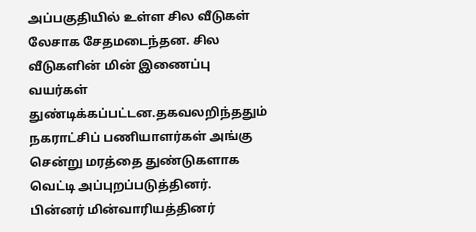அப்பகுதியில் உள்ள சில வீடுகள் லேசாக சேதமடைந்தன. சில வீடுகளின் மின் இணைப்பு வயர்கள் துண்டிக்கப்பட்டன.தகவலறிந்ததும் நகராட்சிப் பணியாளர்கள் அங்கு சென்று மரத்தை துண்டுகளாக வெட்டி அப்புறப்படுத்தினர். பின்னர் மின்வாரியத்தினர்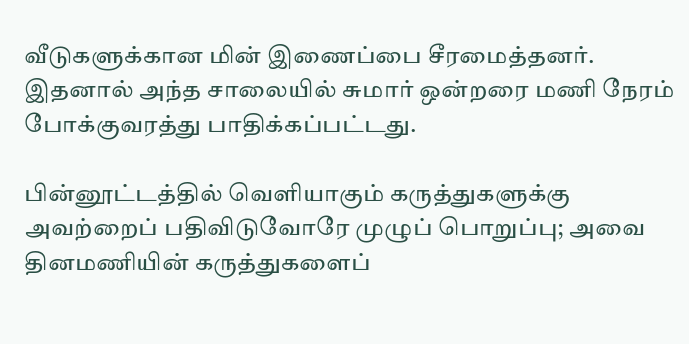வீடுகளுக்கான மின் இணைப்பை சீரமைத்தனர். இதனால் அந்த சாலையில் சுமார் ஒன்றரை மணி நேரம் போக்குவரத்து பாதிக்கப்பட்டது.

பின்னூட்டத்தில் வெளியாகும் கருத்துகளுக்கு அவற்றைப் பதிவிடுவோரே முழுப் பொறுப்பு; அவை தினமணியின் கருத்துகளைப்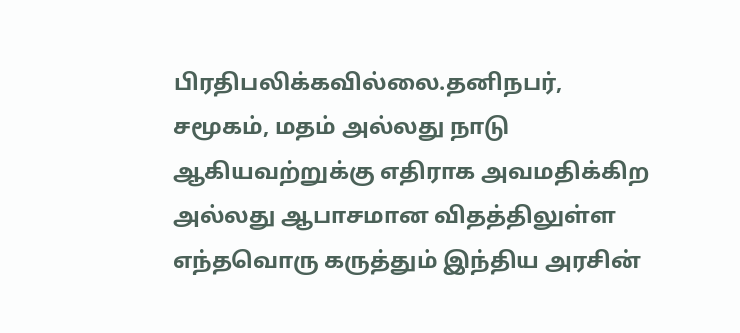பிரதிபலிக்கவில்லை.தனிநபர், சமூகம், மதம் அல்லது நாடு ஆகியவற்றுக்கு எதிராக அவமதிக்கிற அல்லது ஆபாசமான விதத்திலுள்ள எந்தவொரு கருத்தும் இந்திய அரசின்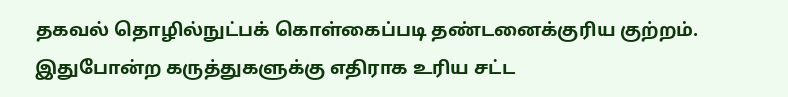தகவல் தொழில்நுட்பக் கொள்கைப்படி தண்டனைக்குரிய குற்றம். இதுபோன்ற கருத்துகளுக்கு எதிராக உரிய சட்ட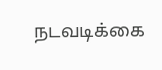நடவடிக்கை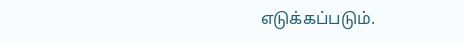எடுக்கப்படும்.